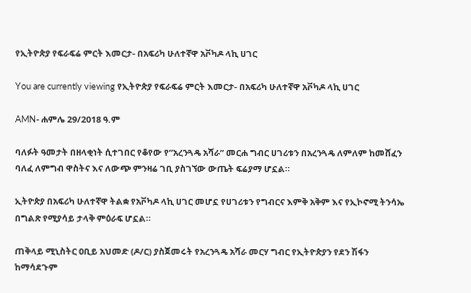የኢትዮጵያ የፍራፍሬ ምርት እመርታ- በአፍሪካ ሁለተኛዋ አቮካዶ ላኪ ሀገር

You are currently viewing የኢትዮጵያ የፍራፍሬ ምርት እመርታ- በአፍሪካ ሁለተኛዋ አቮካዶ ላኪ ሀገር

AMN- ሐምሌ 29/2018 ዓ.ም

ባለፉት ዓመታት በዘላቂነት ሲተገበር የቆየው የ”አረንጓዴ አሻራ” መርሐ ግብር ሀገሪቱን በአረንጓዴ ለምለም ከመሸፈን ባለፈ ለምግብ ዋስትና እና ለውጭ ምንዛሬ ገቢ ያስገኘው ውጤት ፍሬያማ ሆኗል።

ኢትዮጵያ በአፍሪካ ሁለተኛዋ ትልቋ የአቮካዶ ላኪ ሀገር መሆኗ የሀገሪቱን የግብርና እምቅ አቅም እና የኢኮኖሚ ትንሳኤ በግልጽ የሚያሳይ ታላቅ ምዕራፍ ሆኗል።

ጠቅላይ ሚኒስትር ዐቢይ አህመድ (ዶ/ር) ያስጀመሩት የአረንጓዴ አሻራ መርሃ ግብር የኢትዮጵያን የደን ሽፋን ከማሳደጉም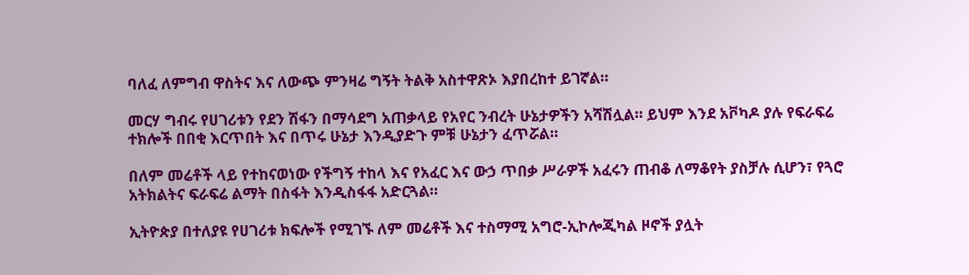ባለፈ ለምግብ ዋስትና እና ለውጭ ምንዛሬ ግኝት ትልቅ አስተዋጽኦ እያበረከተ ይገኛል።

መርሃ ግብሩ የሀገሪቱን የደን ሽፋን በማሳደግ አጠቃላይ የአየር ንብረት ሁኔታዎችን አሻሽሏል። ይህም እንደ አቮካዶ ያሉ የፍራፍሬ ተክሎች በበቂ እርጥበት እና በጥሩ ሁኔታ እንዲያድጉ ምቹ ሁኔታን ፈጥሯል።

በለም መሬቶች ላይ የተከናወነው የችግኝ ተከላ እና የአፈር እና ውኃ ጥበቃ ሥራዎች አፈሩን ጠብቆ ለማቆየት ያስቻሉ ሲሆን፣ የጓሮ አትክልትና ፍራፍሬ ልማት በስፋት እንዲስፋፋ አድርጓል።

ኢትዮጵያ በተለያዩ የሀገሪቱ ክፍሎች የሚገኙ ለም መሬቶች እና ተስማሚ አግሮ-ኢኮሎጂካል ዞኖች ያሏት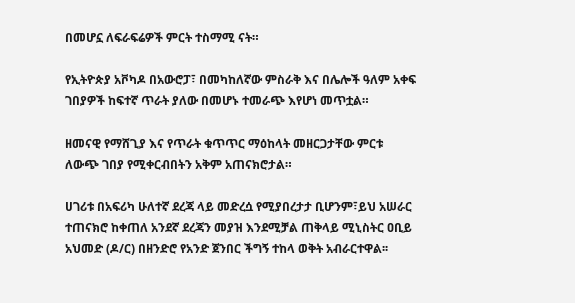በመሆኗ ለፍራፍሬዎች ምርት ተስማሚ ናት።

የኢትዮጵያ አቮካዶ በአውሮፓ፣ በመካከለኛው ምስራቅ እና በሌሎች ዓለም አቀፍ ገበያዎች ከፍተኛ ጥራት ያለው በመሆኑ ተመራጭ እየሆነ መጥቷል።

ዘመናዊ የማሸጊያ እና የጥራት ቁጥጥር ማዕከላት መዘርጋታቸው ምርቱ ለውጭ ገበያ የሚቀርብበትን አቅም አጠናክሮታል።

ሀገሪቱ በአፍሪካ ሁለተኛ ደረጃ ላይ መድረሷ የሚያበረታታ ቢሆንም፣ይህ አሠራር ተጠናክሮ ከቀጠለ አንደኛ ደረጃን መያዝ እንደሚቻል ጠቅላይ ሚኒስትር ዐቢይ አህመድ (ዶ/ር) በዘንድሮ የአንድ ጀንበር ችግኝ ተከላ ወቅት አብራርተዋል፡፡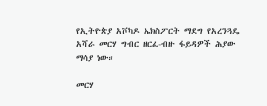የኢትዮጵያ አቮካዶ ኤክስፖርት ማደግ የአረንጓዴ አሻራ መርሃ ግብር ዘርፈ-ብዙ ፋይዳዎች ሕያው ማሳያ ነው።

መርሃ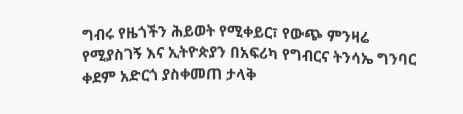ግብሩ የዜጎችን ሕይወት የሚቀይር፣ የውጭ ምንዛሬ የሚያስገኝ እና ኢትዮጵያን በአፍሪካ የግብርና ትንሳኤ ግንባር ቀደም አድርጎ ያስቀመጠ ታላቅ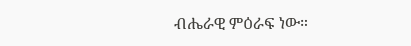ብሔራዊ ምዕራፍ ነው።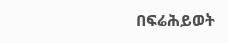በፍሬሕይወት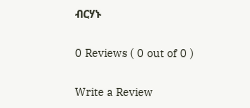ብርሃኑ

0 Reviews ( 0 out of 0 )

Write a Review